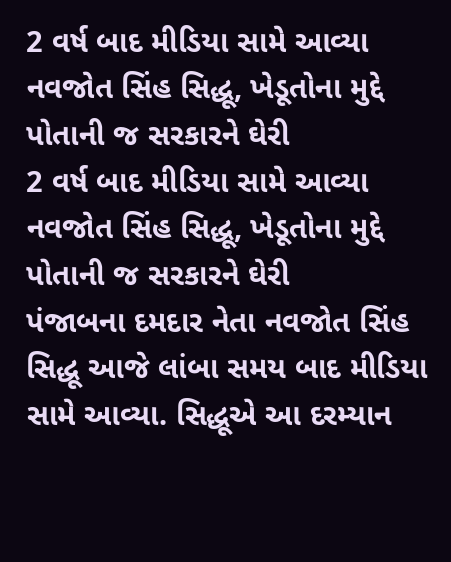2 વર્ષ બાદ મીડિયા સામે આવ્યા નવજોત સિંહ સિદ્ધૂ, ખેડૂતોના મુદ્દે પોતાની જ સરકારને ઘેરી
2 વર્ષ બાદ મીડિયા સામે આવ્યા નવજોત સિંહ સિદ્ધૂ, ખેડૂતોના મુદ્દે પોતાની જ સરકારને ઘેરી
પંજાબના દમદાર નેતા નવજોત સિંહ સિદ્ધૂ આજે લાંબા સમય બાદ મીડિયા સામે આવ્યા. સિદ્ધૂએ આ દરમ્યાન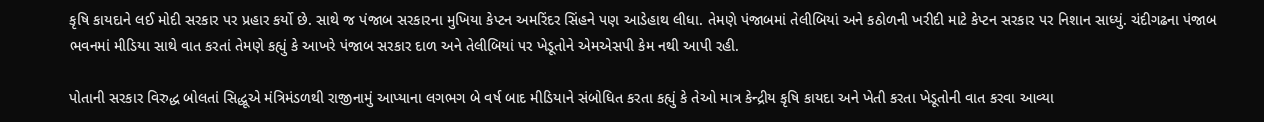કૃષિ કાયદાને લઈ મોદી સરકાર પર પ્રહાર કર્યો છે. સાથે જ પંજાબ સરકારના મુખિયા કેપ્ટન અમરિંદર સિંહને પણ આડેહાથ લીધા. તેમણે પંજાબમાં તેલીબિયાં અને કઠોળની ખરીદી માટે કેપ્ટન સરકાર પર નિશાન સાધ્યું. ચંદીગઢના પંજાબ ભવનમાં મીડિયા સાથે વાત કરતાં તેમણે કહ્યું કે આખરે પંજાબ સરકાર દાળ અને તેલીબિયાં પર ખેડૂતોને એમએસપી કેમ નથી આપી રહી.

પોતાની સરકાર વિરુદ્ધ બોલતાં સિદ્ધૂએ મંત્રિમંડળથી રાજીનામું આપ્યાના લગભગ બે વર્ષ બાદ મીડિયાને સંબોધિત કરતા કહ્યું કે તેઓ માત્ર કેન્દ્રીય કૃષિ કાયદા અને ખેતી કરતા ખેડૂતોની વાત કરવા આવ્યા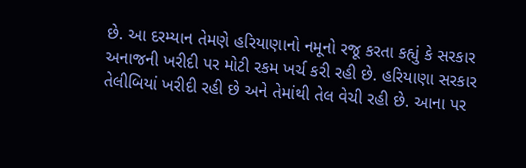છે. આ દરમ્યાન તેમણે હરિયાણાનો નમૂનો રજૂ કરતા કહ્યું કે સરકાર અનાજની ખરીદી પર મોટી રકમ ખર્ચ કરી રહી છે. હરિયાણા સરકાર તેલીબિયાં ખરીદી રહી છે અને તેમાંથી તેલ વેચી રહી છે. આના પર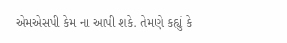એમએસપી કેમ ના આપી શકે. તેમણે કહ્યું કે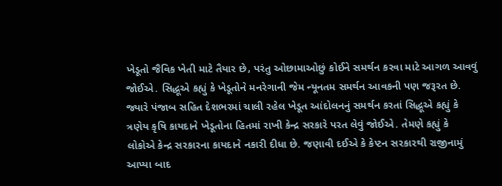ખેડૂતો જૈવિક ખેતી માટે તૈયાર છે, પરંતુ ઓછામાઓછું કોઈને સમર્થન કરવા માટે આગળ આવવું જોઈએ. સિદ્ધૂએ કહ્યું કે ખેડૂતોને મનરેગાની જેમ ન્યૂનતમ સમર્થન આવકની પણ જરૂરત છે.
જ્યારે પંજાબ સહિત દેશભરમાં ચાલી રહેલ ખેડૂત આંદોલનનું સમર્થન કરતાં સિદ્ધૂએ કહ્યું કે ત્રણેય કૃષિ કાયદાને ખેડૂતોના હિતમાં રાખી કેન્દ્ર સરકારે પરત લેવું જોઈએ. તેમણે કહ્યું કે લોકોએ કેન્દ્ર સરકારના કાયદાને નકારી દીધા છે. જણાવી દઈએ કે કેપ્ટન સરકારથી રાજીનામું આપ્યા બાદ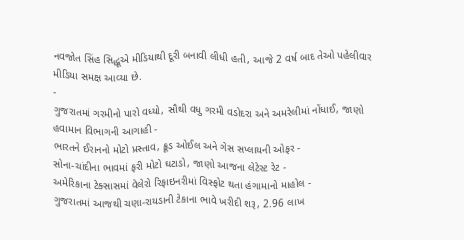નવજોત સિંહ સિદ્ધૂએ મીડિયાથી દૂરી બનાવી લીધી હતી, આજે 2 વર્ષ બાદ તેઓ પહેલીવાર મીડિયા સમક્ષ આવ્યા છે.
-
ગુજરાતમાં ગરમીનો પારો વધ્યો, સૌથી વધુ ગરમી વડોદરા અને અમરેલીમાં નોંધાઈ, જાણો હવામાન વિભાગની આગાહી -
ભારતને ઈરાનનો મોટો પ્રસ્તાવ, ક્રૂડ ઓઈલ અને ગેસ સપ્લાયની ઓફર -
સોના-ચાંદીના ભાવમાં ફરી મોટો ઘટાડો, જાણો આજના લેટેસ્ટ રેટ -
અમેરિકાના ટેક્સાસમાં વેલેરો રિફાઇનરીમાં વિસ્ફોટ થતા હંગામાનો માહોલ -
ગુજરાતમાં આજથી ચણા-રાયડાની ટેકાના ભાવે ખરીદી શરૂ, 2.96 લાખ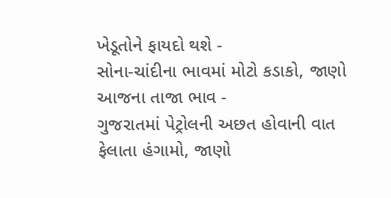ખેડૂતોને ફાયદો થશે -
સોના-ચાંદીના ભાવમાં મોટો કડાકો, જાણો આજના તાજા ભાવ -
ગુજરાતમાં પેટ્રોલની અછત હોવાની વાત ફેલાતા હંગામો, જાણો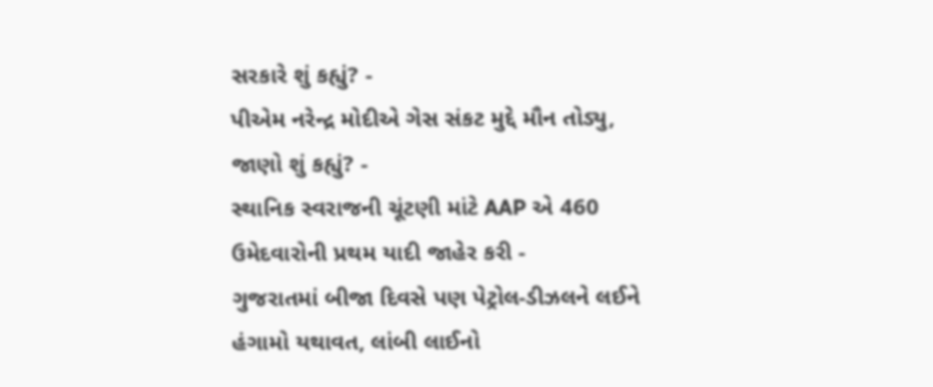સરકારે શું કહ્યું? -
પીએમ નરેન્દ્ર મોદીએ ગેસ સંકટ મુદ્દે મૌન તોડ્યુ, જાણો શું કહ્યું? -
સ્થાનિક સ્વરાજની ચૂંટણી માંટે AAP એ 460 ઉમેદવારોની પ્રથમ યાદી જાહેર કરી -
ગુજરાતમાં બીજા દિવસે પણ પેટ્રોલ-ડીઝલને લઈને હંગામો યથાવત, લાંબી લાઈનો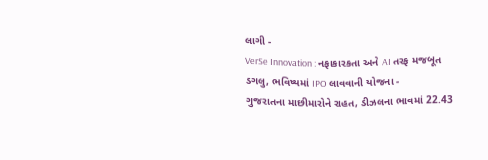લાગી -
VerSe Innovation : નફાકારકતા અને AI તરફ મજબૂત ડગલુ, ભવિષ્યમાં IPO લાવવાની યોજના -
ગુજરાતના માછીમારોને રાહત, ડીઝલના ભાવમાં 22.43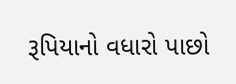રૂપિયાનો વધારો પાછો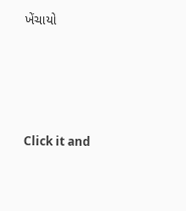ખેંચાયો







Click it and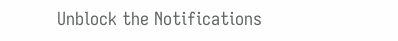Unblock the Notifications